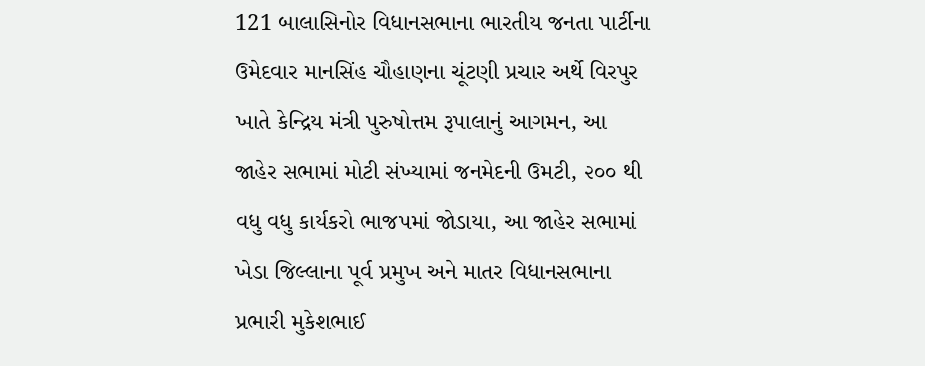121 બાલાસિનોર વિધાનસભાના ભારતીય જનતા પાર્ટીના ઉમેદવાર માનસિંહ ચૌહાણના ચૂંટણી પ્રચાર અર્થે વિરપુર ખાતે કેન્દ્રિય મંત્રી પુરુષોત્તમ રૂપાલાનું આગમન, આ જાહેર સભામાં મોટી સંખ્યામાં જનમેદની ઉમટી, ૨૦૦ થી વધુ વધુ કાર્યકરો ભાજપમાં જોડાયા, આ જાહેર સભામાં ખેડા જિલ્લાના પૂર્વ પ્રમુખ અને માતર વિધાનસભાના પ્રભારી મુકેશભાઈ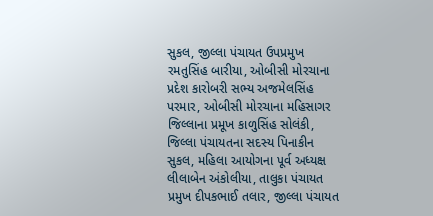સુકલ, જીલ્લા પંચાયત ઉપપ્રમુખ રમતુસિંહ બારીયા, ઓબીસી મોરચાના પ્રદેશ કારોબરી સભ્ય અજમેલસિંહ પરમાર, ઓબીસી મોરચાના મહિસાગર જિલ્લાના પ્રમૂખ કાળુસિંહ સોલંકી, જિલ્લા પંચાયતના સદસ્ય પિનાકીન સુકલ, મહિલા આયોગના પૂર્વ અધ્યક્ષ લીલાબેન અંકોલીયા, તાલુકા પંચાયત પ્રમુખ દીપકભાઈ તલાર, જીલ્લા પંચાયત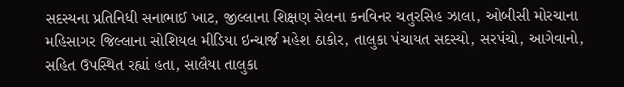સદસ્યના પ્રતિનિધી સનાભાઈ ખાટ, જીલ્લાના શિક્ષણ સેલના કનવિનર ચતુરસિહ ઝાલા, ઓબીસી મોરચાના મહિસાગર જિલ્લાના સોશિયલ મીડિયા ઇન્ચાર્જ મહેશ ઠાકોર, તાલુકા પંચાયત સદસ્યો, સરપંચો, આગેવાનો, સહિત ઉપસ્થિત રહ્યાં હતા, સાલૈયા તાલુકા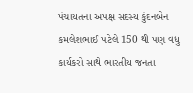પંચાયતના અપક્ષ સદસ્ય કુંદનબેન કમલેશભાઈ પટેલે 150 થી પણ વધુ કાર્યકરો સાથે ભારતીય જનતા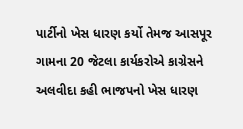પાર્ટીનો ખેસ ધારણ કર્યો તેમજ આસપૂર ગામના 20 જેટલા કાર્યકરોએ કાગ્રેસને અલવીદા કહી ભાજપનો ખેસ ધારણ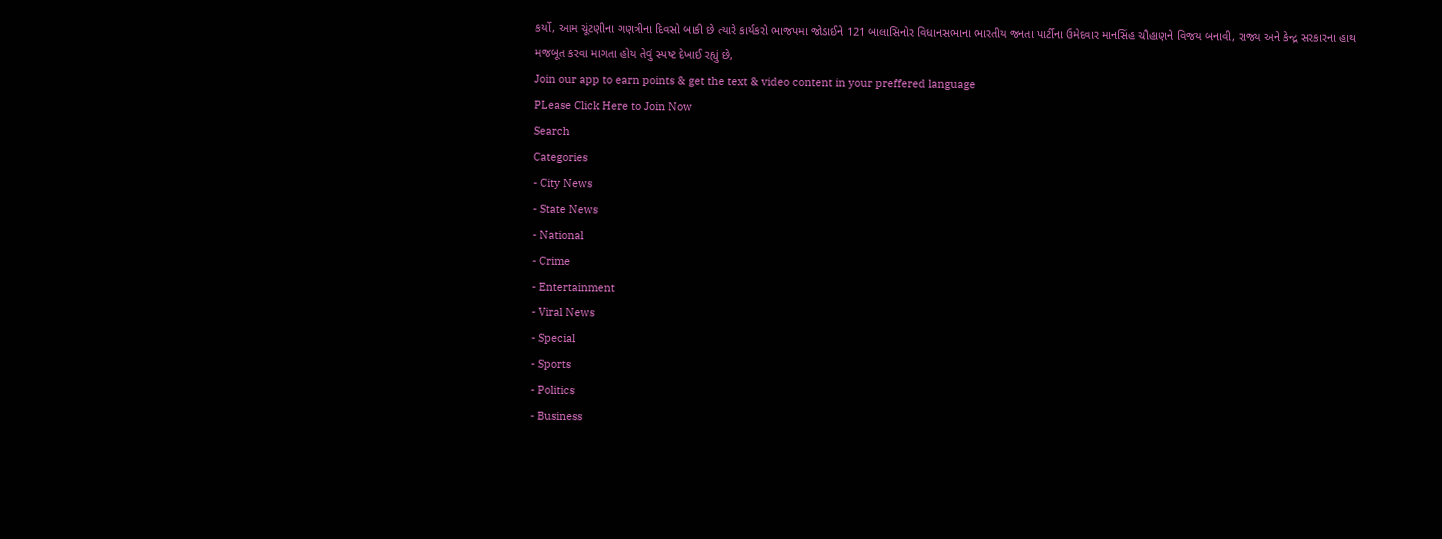કર્યો, આમ ચૂંટણીના ગણત્રીના દિવસો બાકી છે ત્યારે કાર્યકરો ભાજપમા જોડાઈને 121 બાલાસિનોર વિધાનસભાના ભારતીય જનતા પાર્ટીના ઉમેદવાર માનસિંહ ચૌહાણને વિજય બનાવી, રાજ્ય અને કેન્દ્ર સરકારના હાથ મજબૂત કરવા માગતા હોય તેવું સ્પષ્ટ દેખાઈ રહ્યું છે,
Join our app to earn points & get the text & video content in your preffered language
PLease Click Here to Join Now
Search
Categories
- City News
- State News
- National
- Crime
- Entertainment
- Viral News
- Special
- Sports
- Politics
- Business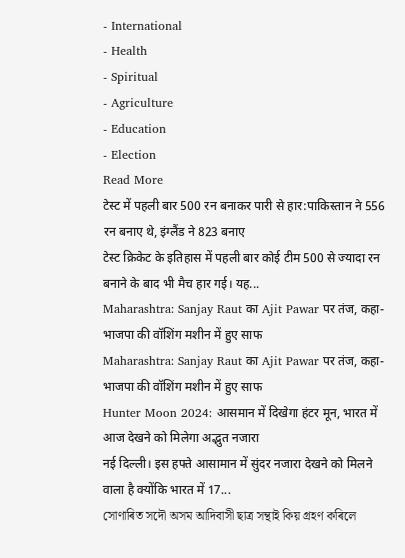- International
- Health
- Spiritual
- Agriculture
- Education
- Election
Read More
टेस्ट में पहली बार 500 रन बनाकर पारी से हार:पाकिस्तान ने 556 रन बनाए थे, इंग्लैंड ने 823 बनाए
टेस्ट क्रिकेट के इतिहास में पहली बार कोई टीम 500 से ज्यादा रन बनाने के बाद भी मैच हार गई। यह...
Maharashtra: Sanjay Raut का Ajit Pawar पर तंज, कहा- भाजपा की वॉशिंग मशीन में हुए साफ
Maharashtra: Sanjay Raut का Ajit Pawar पर तंज, कहा- भाजपा की वॉशिंग मशीन में हुए साफ
Hunter Moon 2024: आसमान में दिखेगा हंटर मून, भारत में आज देखने को मिलेगा अद्भुत नजारा
नई दिल्ली। इस हफ्ते आसामान में सुंदर नजारा देखने को मिलने वाला है क्योंकि भारत में 17...
সোণাৰিত সদৌ অসম আদিবাসী ছাত্ৰ সন্থাই কিয় গ্ৰহণ কৰিলে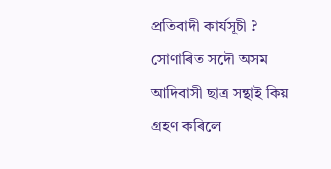প্রতিবাদী কাৰ্যসূচী ?
সোণাৰিত সদৌ অসম আদিবাসী ছাত্ৰ সন্থাই কিয় গ্ৰহণ কৰিলে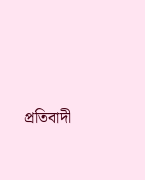প্রতিবাদী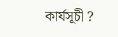কাৰ্যসূচী ?